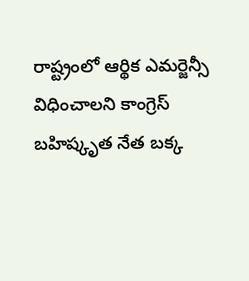రాష్ట్రంలో ఆర్థిక ఎమర్జెన్సీ విధించాలని కాంగ్రెస్ బహిష్కృత నేత బక్క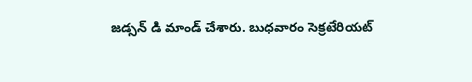జడ్సన్ డి మాండ్ చేశారు. బుధవారం సెక్రటేరియట్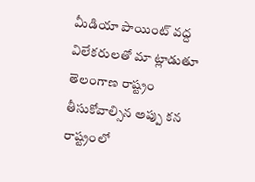మీడియా పాయింట్ వద్ద విలేకరులతో మా ట్లాడుతూ తెలంగాణ రాష్ట్రం తీసుకోవాల్సిన అప్పు కన
రాష్ట్రంలో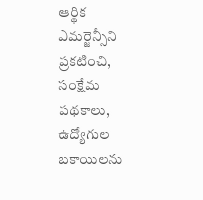ఆర్థిక ఎమర్జెన్సీని ప్రకటించి, సంక్షేమ పథకాలు, ఉద్యోగుల బకాయిలను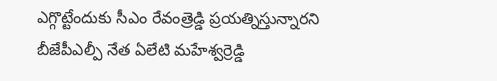ఎగ్గొట్టేందుకు సీఎం రేవంత్రెడ్డి ప్రయత్నిస్తున్నారని బీజేపీఎల్పీ నేత ఏలేటి మహేశ్వర్రెడ్డి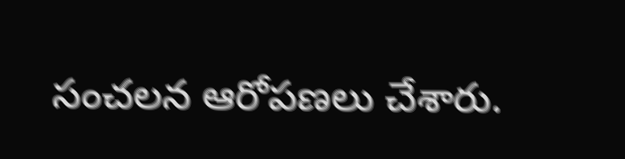సంచలన ఆరోపణలు చేశారు.